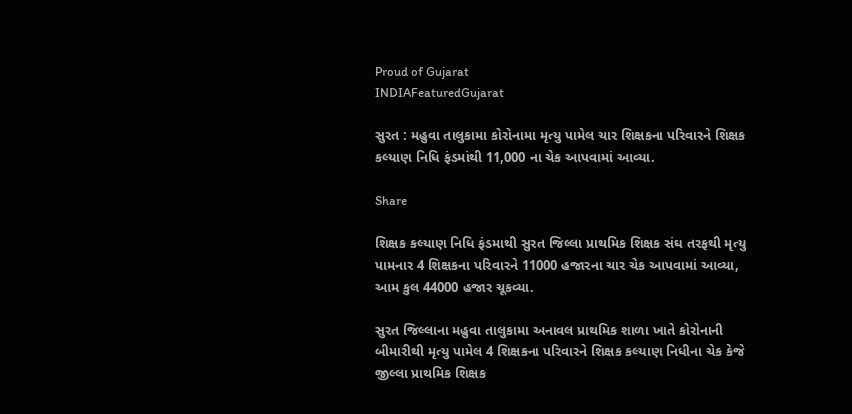Proud of Gujarat
INDIAFeaturedGujarat

સુરત : મહુવા તાલુકામા કોરોનામા મૃત્યુ પામેલ ચાર શિક્ષકના પરિવારને શિક્ષક કલ્યાણ નિધિ ફંડમાંથી 11,000 ના ચેક આપવામાં આવ્યા.

Share

શિક્ષક કલ્યાણ નિધિ ફંડમાથી સુરત જિલ્લા પ્રાથમિક શિક્ષક સંઘ તરફથી મૃત્યુ પામનાર 4 શિક્ષકના પરિવારને 11000 હજારના ચાર ચેક આપવામાં આવ્યા, આમ કુલ 44000 હજાર ચૂકવ્યા.

સુરત જિલ્લાના મહુવા તાલુકામા અનાવલ પ્રાથમિક શાળા ખાતે કોરોનાની બીમારીથી મૃત્યુ પામેલ 4 શિક્ષકના પરિવારને શિક્ષક કલ્યાણ નિધીના ચેક કેજે જીલ્લા પ્રાથમિક શિક્ષક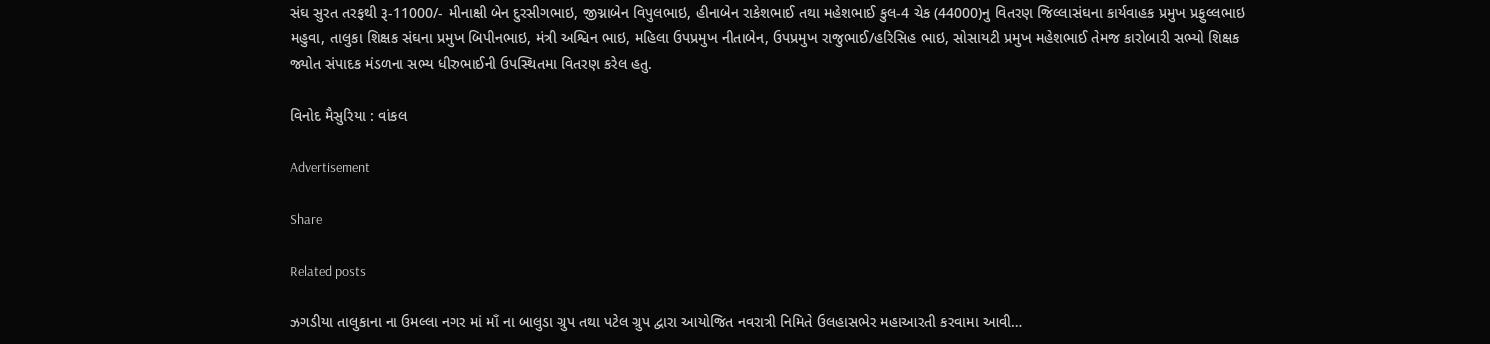સંઘ સુરત તરફથી રૂ-11000/- મીનાક્ષી બેન દુરસીગભાઇ, જીગ્નાબેન વિપુલભાઇ, હીનાબેન રાકેશભાઈ તથા મહેશભાઈ કુલ-4 ચેક (44000)નુ વિતરણ જિલ્લાસંઘના કાર્યવાહક પ્રમુખ પ્રફુલ્લભાઇ મહુવા, તાલુકા શિક્ષક સંઘના પ્રમુખ બિપીનભાઇ, મંત્રી અશ્વિન ભાઇ, મહિલા ઉપપ્રમુખ નીતાબેન, ઉપપ્રમુખ રાજુભાઈ/હરિસિહ ભાઇ, સોસાયટી પ્રમુખ મહેશભાઈ તેમજ કારોબારી સભ્યો શિક્ષક જ્યોત સંપાદક મંડળના સભ્ય ધીરુભાઈની ઉપસ્થિતમા વિતરણ કરેલ હતુ.

વિનોદ મૈસુરિયા : વાંકલ

Advertisement

Share

Related posts

ઝગડીયા તાલુકાના ના ઉમલ્લા નગર માં માઁ ના બાલુડા ગ્રુપ તથા પટેલ ગ્રુપ દ્વારા આયોજિત નવરાત્રી નિમિતે ઉલહાસભેર મહાઆરતી કરવામા આવી…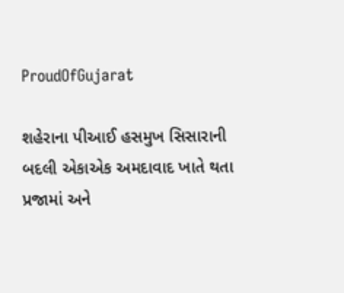ProudOfGujarat

શહેરાના પીઆઈ હસમુખ સિસારાની બદલી એકાએક અમદાવાદ ખાતે થતા પ્રજામાં અને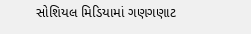સોશિયલ મિડિયામાં ગણગણાટ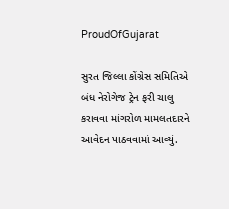ProudOfGujarat

સુરત જિલ્લા કોંગ્રેસ સમિતિએ બંધ નેરોગેજ ટ્રેન ફરી ચાલુ કરાવવા માંગરોળ મામલતદારને આવેદન પાઠવવામાં આવ્યું.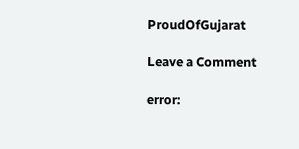ProudOfGujarat

Leave a Comment

error: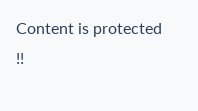Content is protected !!